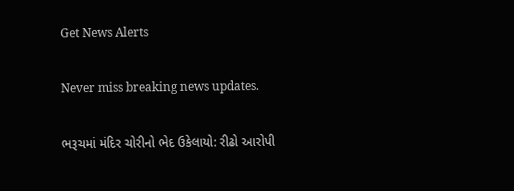Get News Alerts

Never miss breaking news updates.

ભરૂચમાં મંદિર ચોરીનો ભેદ ઉકેલાયો: રીઢો આરોપી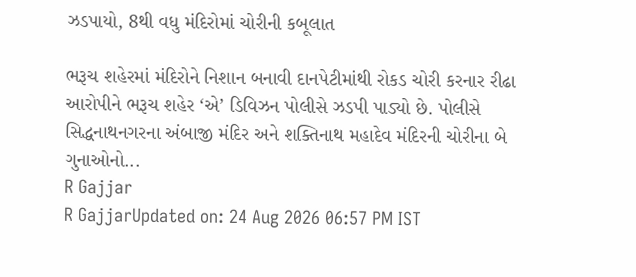ઝડપાયો, 8થી વધુ મંદિરોમાં ચોરીની કબૂલાત

ભરૂચ શહેરમાં મંદિરોને નિશાન બનાવી દાનપેટીમાંથી રોકડ ચોરી કરનાર રીઢા આરોપીને ભરૂચ શહેર ‘એ’ ડિવિઝન પોલીસે ઝડપી પાડ્યો છે. પોલીસે સિદ્ધનાથનગરના અંબાજી મંદિર અને શક્તિનાથ મહાદેવ મંદિરની ચોરીના બે ગુનાઓનો...
R Gajjar
R GajjarUpdated on: 24 Aug 2026 06:57 PM IST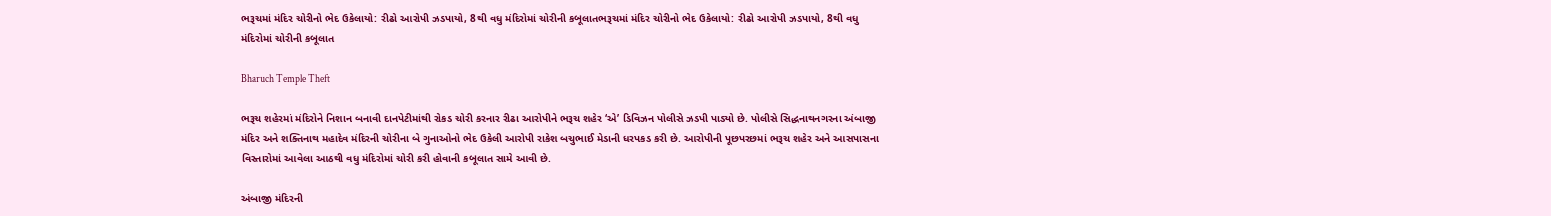ભરૂચમાં મંદિર ચોરીનો ભેદ ઉકેલાયો: રીઢો આરોપી ઝડપાયો, 8થી વધુ મંદિરોમાં ચોરીની કબૂલાતભરૂચમાં મંદિર ચોરીનો ભેદ ઉકેલાયો: રીઢો આરોપી ઝડપાયો, 8થી વધુ મંદિરોમાં ચોરીની કબૂલાત

Bharuch Temple Theft

ભરૂચ શહેરમાં મંદિરોને નિશાન બનાવી દાનપેટીમાંથી રોકડ ચોરી કરનાર રીઢા આરોપીને ભરૂચ શહેર ‘એ’ ડિવિઝન પોલીસે ઝડપી પાડ્યો છે. પોલીસે સિદ્ધનાથનગરના અંબાજી મંદિર અને શક્તિનાથ મહાદેવ મંદિરની ચોરીના બે ગુનાઓનો ભેદ ઉકેલી આરોપી રાકેશ બચુભાઈ મેડાની ધરપકડ કરી છે. આરોપીની પૂછપરછમાં ભરૂચ શહેર અને આસપાસના વિસ્તારોમાં આવેલા આઠથી વધુ મંદિરોમાં ચોરી કરી હોવાની કબૂલાત સામે આવી છે.

અંબાજી મંદિરની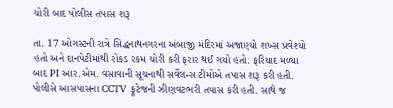ચોરી બાદ પોલીસ તપાસ શરૂ

તા. 17 ઓગસ્ટની રાત્રે સિદ્ધનાથનગરના અંબાજી મંદિરમાં અજાણ્યો શખ્સ પ્રવેશ્યો હતો અને દાનપેટીમાંથી રોકડ રકમ ચોરી કરી ફરાર થઈ ગયો હતો. ફરિયાદ મળ્યા બાદ PI આર.એમ. વસાવાની સૂચનાથી સર્વેલન્સ ટીમોએ તપાસ શરૂ કરી હતી. પોલીસે આસપાસના CCTV ફૂટેજની ઝીણવટભરી તપાસ કરી હતી. સાથે જ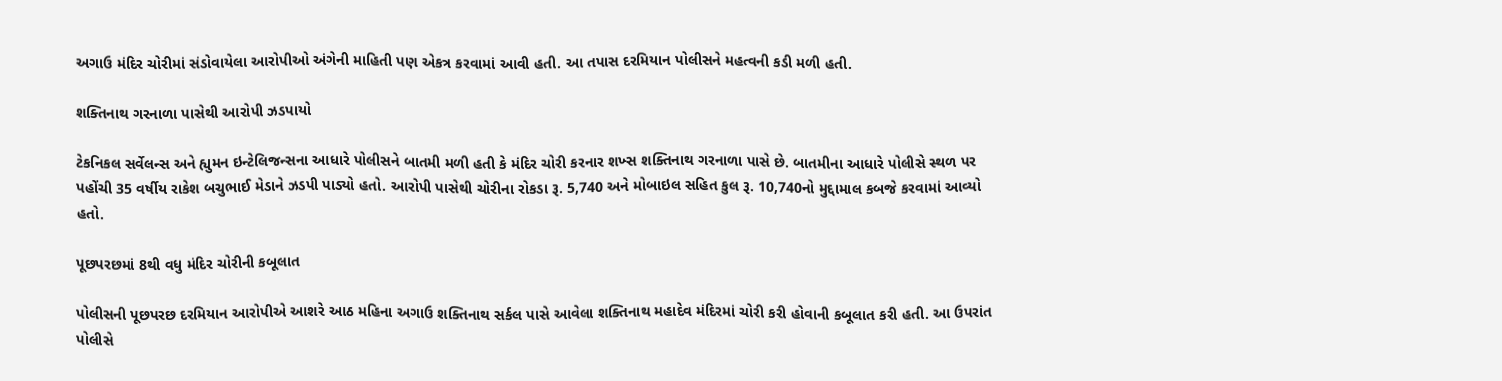અગાઉ મંદિર ચોરીમાં સંડોવાયેલા આરોપીઓ અંગેની માહિતી પણ એકત્ર કરવામાં આવી હતી. આ તપાસ દરમિયાન પોલીસને મહત્વની કડી મળી હતી.

શક્તિનાથ ગરનાળા પાસેથી આરોપી ઝડપાયો

ટેકનિકલ સર્વેલન્સ અને હ્યુમન ઇન્ટેલિજન્સના આધારે પોલીસને બાતમી મળી હતી કે મંદિર ચોરી કરનાર શખ્સ શક્તિનાથ ગરનાળા પાસે છે. બાતમીના આધારે પોલીસે સ્થળ પર પહોંચી 35 વર્ષીય રાકેશ બચુભાઈ મેડાને ઝડપી પાડ્યો હતો. આરોપી પાસેથી ચોરીના રોકડા રૂ. 5,740 અને મોબાઇલ સહિત કુલ રૂ. 10,740નો મુદ્દામાલ કબજે કરવામાં આવ્યો હતો.

પૂછપરછમાં 8થી વધુ મંદિર ચોરીની કબૂલાત

પોલીસની પૂછપરછ દરમિયાન આરોપીએ આશરે આઠ મહિના અગાઉ શક્તિનાથ સર્કલ પાસે આવેલા શક્તિનાથ મહાદેવ મંદિરમાં ચોરી કરી હોવાની કબૂલાત કરી હતી. આ ઉપરાંત પોલીસે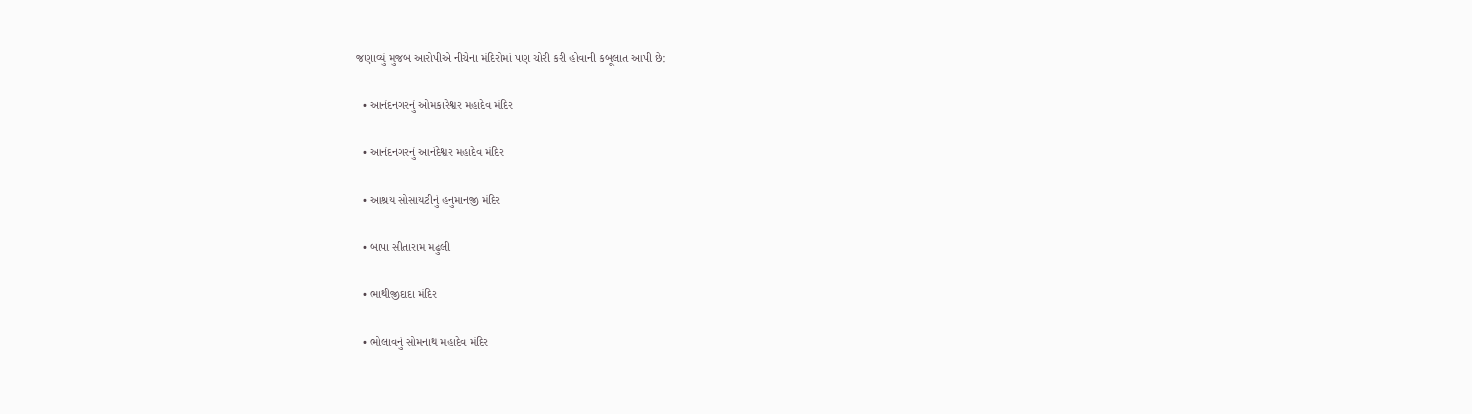જણાવ્યું મુજબ આરોપીએ નીચેના મંદિરોમાં પણ ચોરી કરી હોવાની કબૂલાત આપી છે:

  • આનંદનગરનું ઓમકારેશ્વર મહાદેવ મંદિર

  • આનંદનગરનું આનંદેશ્વર મહાદેવ મંદિર

  • આશ્રય સોસાયટીનું હનુમાનજી મંદિર

  • બાપા સીતારામ મઢુલી

  • ભાથીજીદાદા મંદિર

  • ભોલાવનું સોમનાથ મહાદેવ મંદિર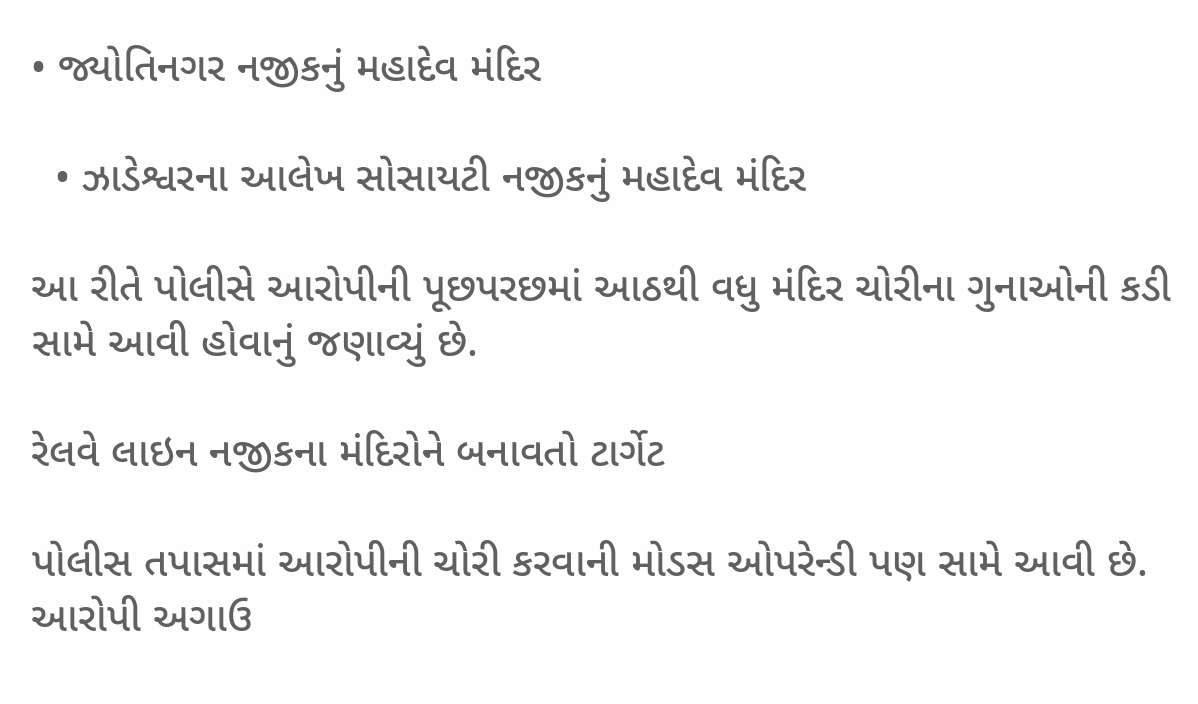• જ્યોતિનગર નજીકનું મહાદેવ મંદિર

  • ઝાડેશ્વરના આલેખ સોસાયટી નજીકનું મહાદેવ મંદિર

આ રીતે પોલીસે આરોપીની પૂછપરછમાં આઠથી વધુ મંદિર ચોરીના ગુનાઓની કડી સામે આવી હોવાનું જણાવ્યું છે.

રેલવે લાઇન નજીકના મંદિરોને બનાવતો ટાર્ગેટ

પોલીસ તપાસમાં આરોપીની ચોરી કરવાની મોડસ ઓપરેન્ડી પણ સામે આવી છે. આરોપી અગાઉ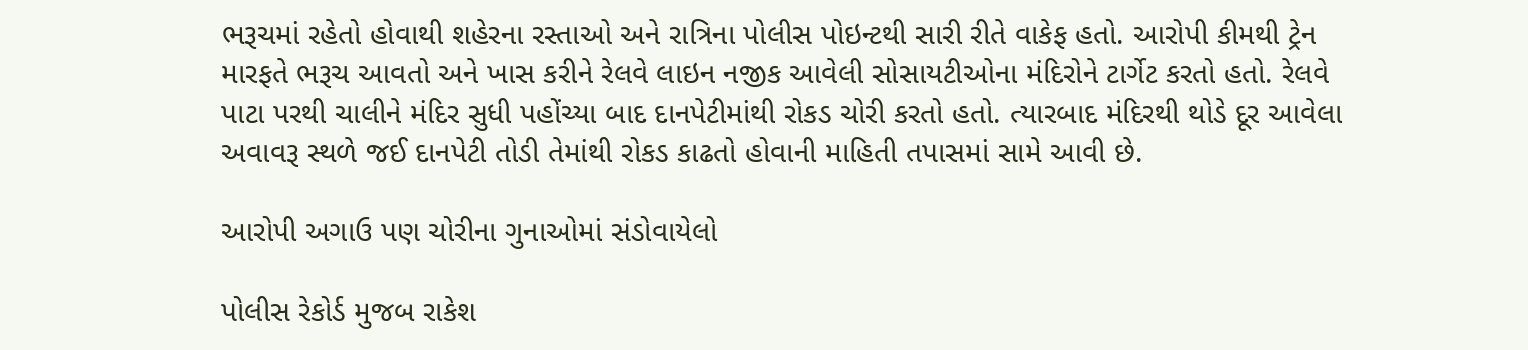ભરૂચમાં રહેતો હોવાથી શહેરના રસ્તાઓ અને રાત્રિના પોલીસ પોઇન્ટથી સારી રીતે વાકેફ હતો. આરોપી કીમથી ટ્રેન મારફતે ભરૂચ આવતો અને ખાસ કરીને રેલવે લાઇન નજીક આવેલી સોસાયટીઓના મંદિરોને ટાર્ગેટ કરતો હતો. રેલવે પાટા પરથી ચાલીને મંદિર સુધી પહોંચ્યા બાદ દાનપેટીમાંથી રોકડ ચોરી કરતો હતો. ત્યારબાદ મંદિરથી થોડે દૂર આવેલા અવાવરૂ સ્થળે જઈ દાનપેટી તોડી તેમાંથી રોકડ કાઢતો હોવાની માહિતી તપાસમાં સામે આવી છે.

આરોપી અગાઉ પણ ચોરીના ગુનાઓમાં સંડોવાયેલો

પોલીસ રેકોર્ડ મુજબ રાકેશ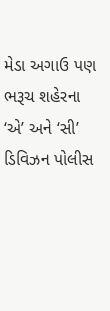મેડા અગાઉ પણ ભરૂચ શહેરના ‘એ’ અને ‘સી’ ડિવિઝન પોલીસ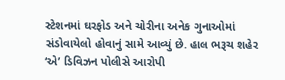સ્ટેશનમાં ઘરફોડ અને ચોરીના અનેક ગુનાઓમાં સંડોવાયેલો હોવાનું સામે આવ્યું છે. હાલ ભરૂચ શહેર ‘એ’ ડિવિઝન પોલીસે આરોપી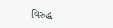વિરુદ્ધ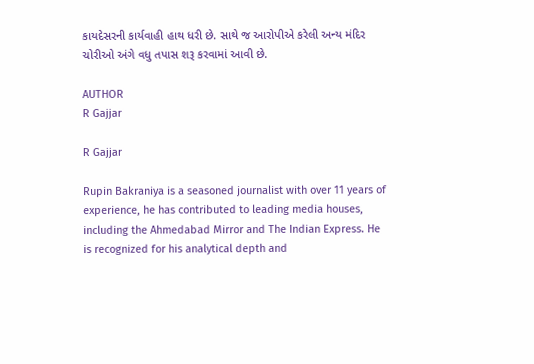કાયદેસરની કાર્યવાહી હાથ ધરી છે. સાથે જ આરોપીએ કરેલી અન્ય મંદિર ચોરીઓ અંગે વધુ તપાસ શરૂ કરવામાં આવી છે.

AUTHOR
R Gajjar

R Gajjar

Rupin Bakraniya is a seasoned journalist with over 11 years of experience, he has contributed to leading media houses, including the Ahmedabad Mirror and The Indian Express. He is recognized for his analytical depth and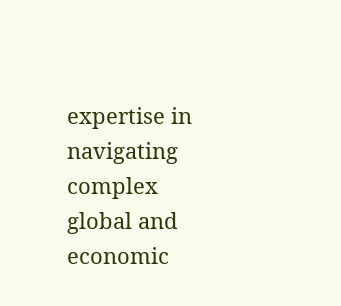expertise in navigating complex global and economic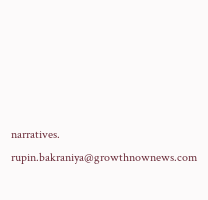narratives. rupin.bakraniya@growthnownews.com